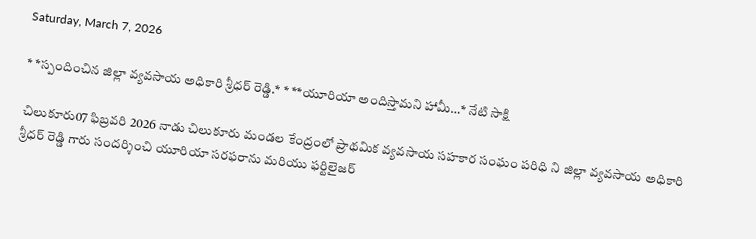Saturday, March 7, 2026

* *స్పందించిన జిల్లా వ్యవసాయ అధికారి శ్రీధర్ రెడ్డి.* * **యూరియా అందిస్తామని హామీ…* నేటి సాక్షి

చిలుకూరు07 ఫిబ్రవరి 2026 నాడు చిలుకూరు మండల కేంద్రంలో ప్రాథమిక వ్యవసాయ సహకార సంఘం పరిధి ని జిల్లా వ్యవసాయ అధికారి శ్రీధర్ రెడ్డి గారు సందర్శించి యూరియా సరఫరాను మరియు ఫర్టిలైజర్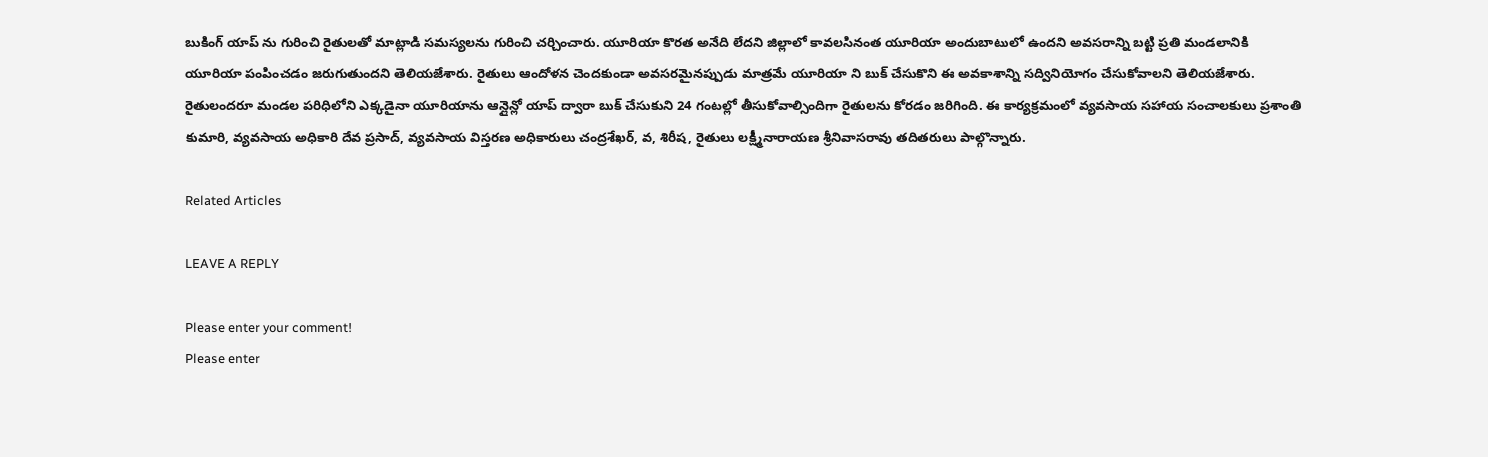బుకింగ్ యాప్ ను గురించి రైతులతో మాట్లాడి సమస్యలను గురించి చర్చించారు. యూరియా కొరత అనేది లేదని జిల్లాలో కావలసినంత యూరియా అందుబాటులో ఉందని అవసరాన్ని బట్టి ప్రతి మండలానికి యూరియా పంపించడం జరుగుతుందని తెలియజేశారు. రైతులు ఆందోళన చెందకుండా అవసరమైనప్పుడు మాత్రమే యూరియా ని బుక్ చేసుకొని ఈ అవకాశాన్ని సద్వినియోగం చేసుకోవాలని తెలియజేశారు. రైతులందరూ మండల పరిధిలోని ఎక్కడైనా యూరియాను ఆన్లైన్లో యాప్ ద్వారా బుక్ చేసుకుని 24 గంటల్లో తీసుకోవాల్సిందిగా రైతులను కోరడం జరిగింది. ఈ కార్యక్రమంలో వ్యవసాయ సహాయ సంచాలకులు ప్రశాంతి కుమారి, వ్యవసాయ అధికారి దేవ ప్రసాద్, వ్యవసాయ విస్తరణ అధికారులు చంద్రశేఖర్, వ, శిరీష, రైతులు లక్ష్మీనారాయణ శ్రీనివాసరావు తదితరులు పాల్గొన్నారు.

Related Articles

LEAVE A REPLY

Please enter your comment!
Please enter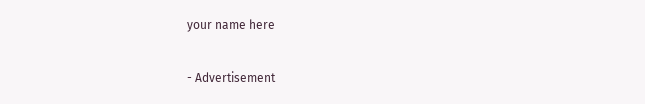your name here

- Advertisement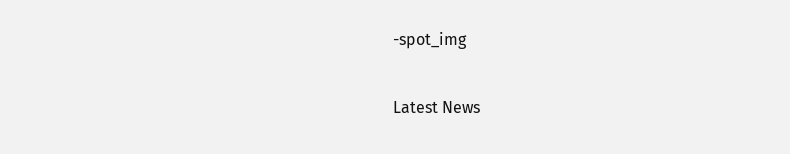-spot_img

Latest News